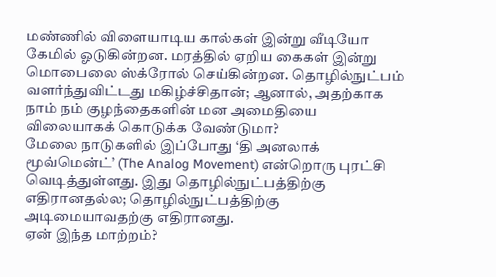மண்ணில் விளையாடிய கால்கள் இன்று வீடியோ கேமில் ஓடுகின்றன. மரத்தில் ஏறிய கைகள் இன்று மொபைலை ஸ்க்ரோல் செய்கின்றன. தொழில்நுட்பம் வளர்ந்துவிட்டது மகிழ்ச்சிதான்; ஆனால், அதற்காக நாம் நம் குழந்தைகளின் மன அமைதியை விலையாகக் கொடுக்க வேண்டுமா?
மேலை நாடுகளில் இப்போது ‘தி அனலாக் மூவ்மென்ட்’ (The Analog Movement) என்றொரு புரட்சி வெடித்துள்ளது. இது தொழில்நுட்பத்திற்கு எதிரானதல்ல; தொழில்நுட்பத்திற்கு அடிமையாவதற்கு எதிரானது.
ஏன் இந்த மாற்றம்?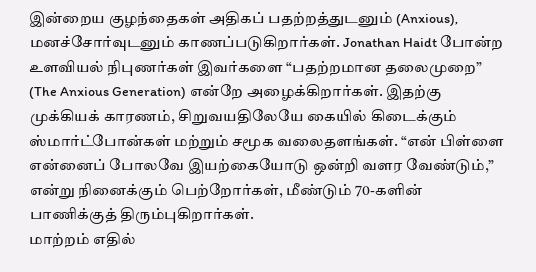இன்றைய குழந்தைகள் அதிகப் பதற்றத்துடனும் (Anxious), மனச்சோர்வுடனும் காணப்படுகிறார்கள். Jonathan Haidt போன்ற உளவியல் நிபுணர்கள் இவர்களை “பதற்றமான தலைமுறை” (The Anxious Generation) என்றே அழைக்கிறார்கள். இதற்கு முக்கியக் காரணம், சிறுவயதிலேயே கையில் கிடைக்கும் ஸ்மார்ட்போன்கள் மற்றும் சமூக வலைதளங்கள். “என் பிள்ளை என்னைப் போலவே இயற்கையோடு ஒன்றி வளர வேண்டும்,” என்று நினைக்கும் பெற்றோர்கள், மீண்டும் 70-களின் பாணிக்குத் திரும்புகிறார்கள்.
மாற்றம் எதில்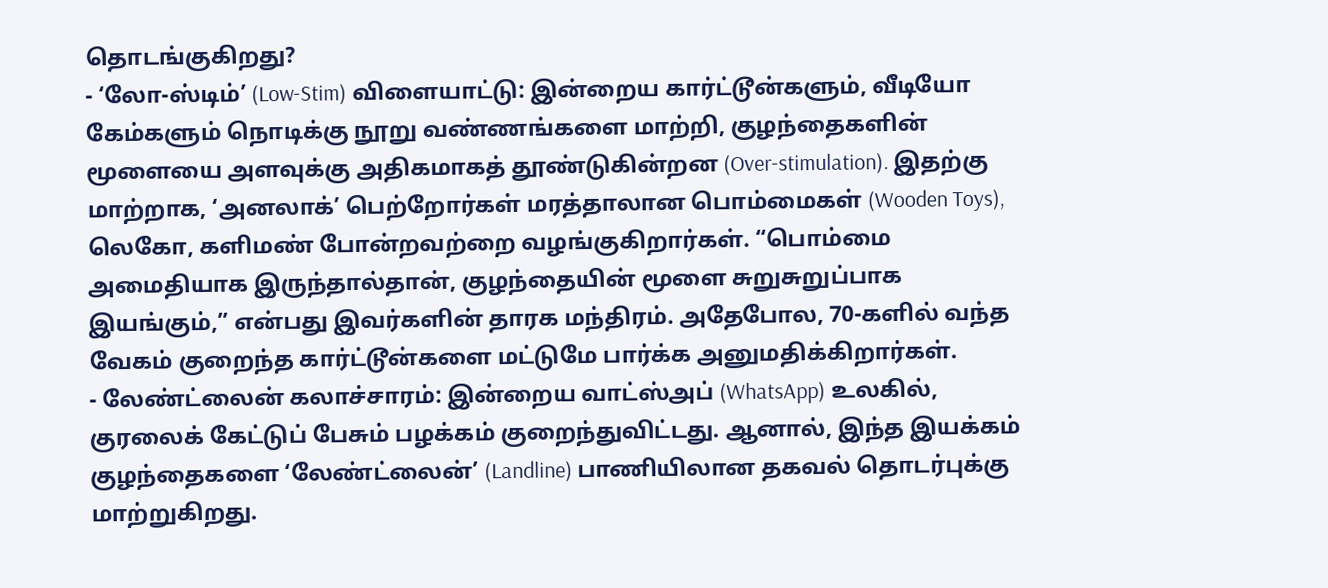தொடங்குகிறது?
- ‘லோ-ஸ்டிம்’ (Low-Stim) விளையாட்டு: இன்றைய கார்ட்டூன்களும், வீடியோ கேம்களும் நொடிக்கு நூறு வண்ணங்களை மாற்றி, குழந்தைகளின் மூளையை அளவுக்கு அதிகமாகத் தூண்டுகின்றன (Over-stimulation). இதற்கு மாற்றாக, ‘அனலாக்’ பெற்றோர்கள் மரத்தாலான பொம்மைகள் (Wooden Toys), லெகோ, களிமண் போன்றவற்றை வழங்குகிறார்கள். “பொம்மை அமைதியாக இருந்தால்தான், குழந்தையின் மூளை சுறுசுறுப்பாக இயங்கும்,” என்பது இவர்களின் தாரக மந்திரம். அதேபோல, 70-களில் வந்த வேகம் குறைந்த கார்ட்டூன்களை மட்டுமே பார்க்க அனுமதிக்கிறார்கள்.
- லேண்ட்லைன் கலாச்சாரம்: இன்றைய வாட்ஸ்அப் (WhatsApp) உலகில், குரலைக் கேட்டுப் பேசும் பழக்கம் குறைந்துவிட்டது. ஆனால், இந்த இயக்கம் குழந்தைகளை ‘லேண்ட்லைன்’ (Landline) பாணியிலான தகவல் தொடர்புக்கு மாற்றுகிறது.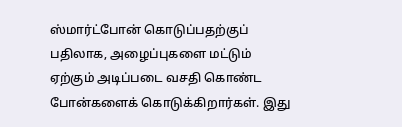ஸ்மார்ட்போன் கொடுப்பதற்குப் பதிலாக, அழைப்புகளை மட்டும் ஏற்கும் அடிப்படை வசதி கொண்ட போன்களைக் கொடுக்கிறார்கள். இது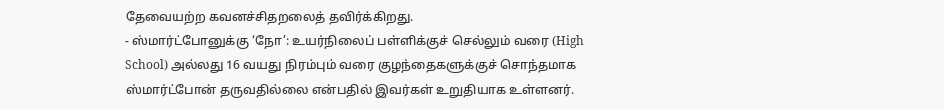தேவையற்ற கவனச்சிதறலைத் தவிர்க்கிறது.
- ஸ்மார்ட்போனுக்கு ‘நோ’: உயர்நிலைப் பள்ளிக்குச் செல்லும் வரை (High School) அல்லது 16 வயது நிரம்பும் வரை குழந்தைகளுக்குச் சொந்தமாக ஸ்மார்ட்போன் தருவதில்லை என்பதில் இவர்கள் உறுதியாக உள்ளனர்.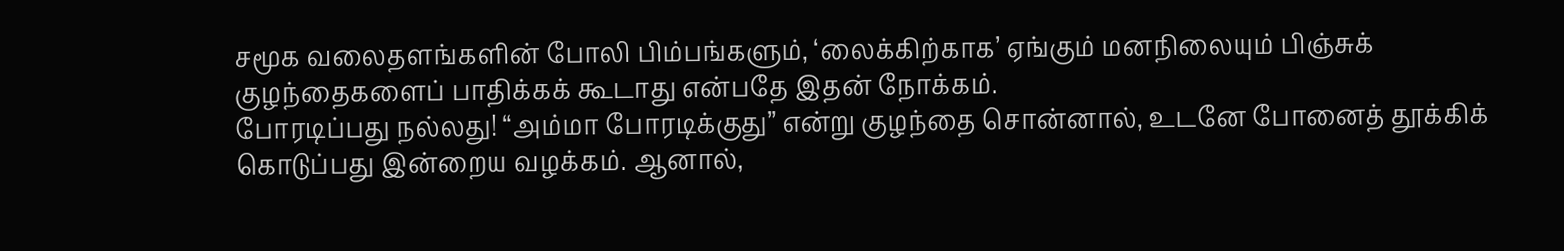சமூக வலைதளங்களின் போலி பிம்பங்களும், ‘லைக்கிற்காக’ ஏங்கும் மனநிலையும் பிஞ்சுக் குழந்தைகளைப் பாதிக்கக் கூடாது என்பதே இதன் நோக்கம்.
போரடிப்பது நல்லது! “அம்மா போரடிக்குது” என்று குழந்தை சொன்னால், உடனே போனைத் தூக்கிக் கொடுப்பது இன்றைய வழக்கம். ஆனால்,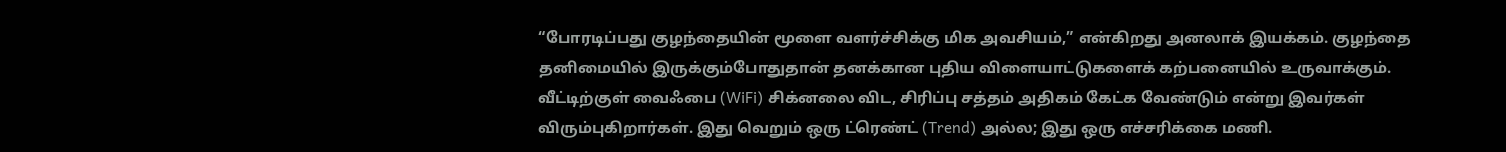“போரடிப்பது குழந்தையின் மூளை வளர்ச்சிக்கு மிக அவசியம்,” என்கிறது அனலாக் இயக்கம். குழந்தை தனிமையில் இருக்கும்போதுதான் தனக்கான புதிய விளையாட்டுகளைக் கற்பனையில் உருவாக்கும்.
வீட்டிற்குள் வைஃபை (WiFi) சிக்னலை விட, சிரிப்பு சத்தம் அதிகம் கேட்க வேண்டும் என்று இவர்கள் விரும்புகிறார்கள். இது வெறும் ஒரு ட்ரெண்ட் (Trend) அல்ல; இது ஒரு எச்சரிக்கை மணி.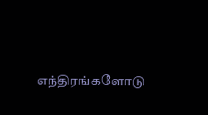எந்திரங்களோடு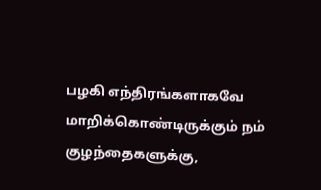பழகி எந்திரங்களாகவே மாறிக்கொண்டிருக்கும் நம் குழந்தைகளுக்கு,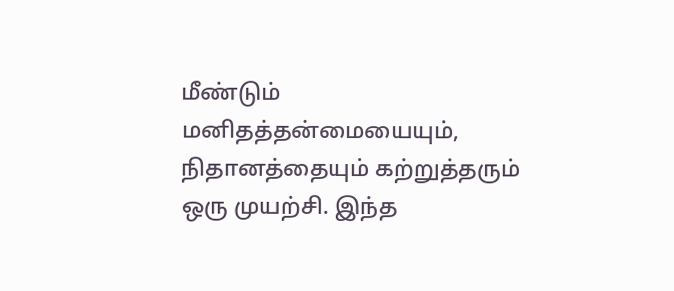மீண்டும் மனிதத்தன்மையையும், நிதானத்தையும் கற்றுத்தரும் ஒரு முயற்சி. இந்த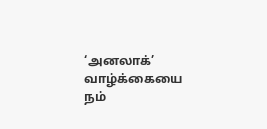‘அனலாக்’ வாழ்க்கையை நம்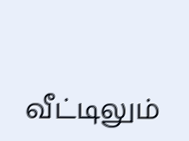வீட்டிலும்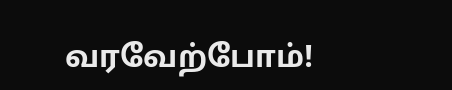வரவேற்போம்!